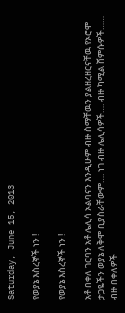Saturday, June 15, 2013

የወያኔ እስረኞች ነን !

የወያኔ እስረኞች ነን !

አቶ በቀለ ገርባን አቶ ሌሊሳ ኦልባናን እንዲሁም ብዙ ስማቸዉን ያልዘረዘርናቸዉ የኦሮሞ ታጋዬችን ወያኔ ለቅሞ ቢያስራቸውም…. ነገ ብዙ ሌሊሳዎች…. ብዙ ካሚል ሸምሱዎች…… ብዙ በቀለዎች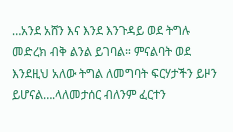…አንደ አሸን እና እንደ እንጉዳይ ወደ ትግሉ መድረክ ብቅ ልንል ይገባል። ምናልባት ወደ እንደዚህ አለው ትግል ለመግባት ፍርሃታችን ይዞን ይሆናል….ላለመታሰር ብለንም ፈርተን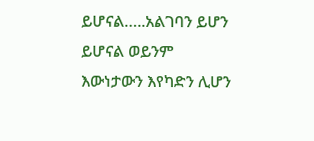ይሆናል…..አልገባን ይሆን ይሆናል ወይንም እውነታውን እየካድን ሊሆን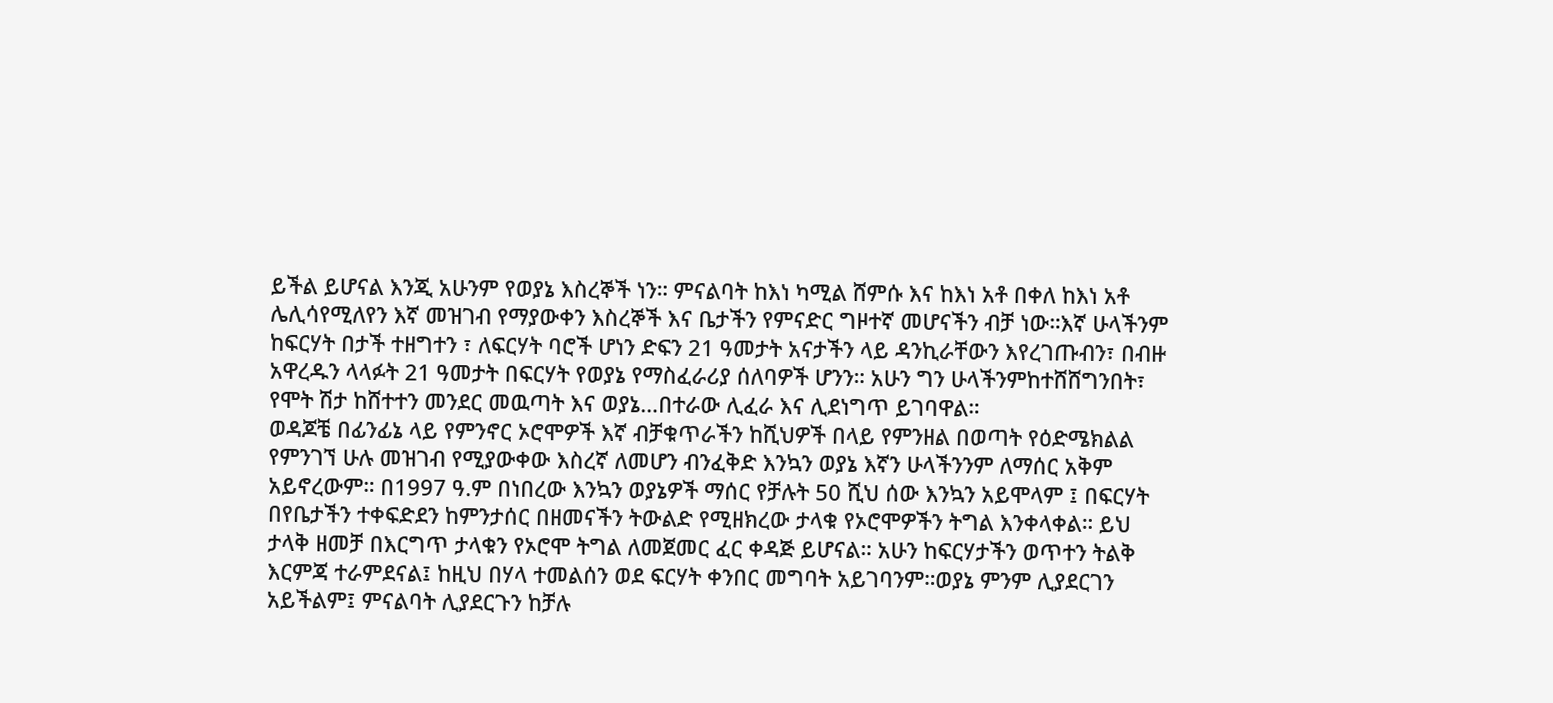ይችል ይሆናል እንጂ አሁንም የወያኔ እስረኞች ነን። ምናልባት ከእነ ካሚል ሸምሱ እና ከእነ አቶ በቀለ ከእነ አቶ ሌሊሳየሚለየን እኛ መዝገብ የማያውቀን እስረኞች እና ቤታችን የምናድር ግዞተኛ መሆናችን ብቻ ነው።እኛ ሁላችንም ከፍርሃት በታች ተዘግተን ፣ ለፍርሃት ባሮች ሆነን ድፍን 21 ዓመታት አናታችን ላይ ዳንኪራቸውን እየረገጡብን፣ በብዙ አዋረዱን ላላፉት 21 ዓመታት በፍርሃት የወያኔ የማስፈራሪያ ሰለባዎች ሆንን። አሁን ግን ሁላችንምከተሸሸግንበት፣ የሞት ሽታ ከሸተተን መንደር መዉጣት እና ወያኔ…በተራው ሊፈራ እና ሊደነግጥ ይገባዋል።
ወዳጆቼ በፊንፊኔ ላይ የምንኖር ኦሮሞዎች እኛ ብቻቁጥራችን ከሺህዎች በላይ የምንዘል በወጣት የዕድሜክልል የምንገኘ ሁሉ መዝገብ የሚያውቀው እስረኛ ለመሆን ብንፈቅድ እንኳን ወያኔ እኛን ሁላችንንም ለማሰር አቅም አይኖረውም። በ1997 ዓ.ም በነበረው እንኳን ወያኔዎች ማሰር የቻሉት 50 ሺህ ሰው እንኳን አይሞላም ፤ በፍርሃት በየቤታችን ተቀፍድደን ከምንታሰር በዘመናችን ትውልድ የሚዘክረው ታላቁ የኦሮሞዎችን ትግል እንቀላቀል። ይህ ታላቅ ዘመቻ በእርግጥ ታላቁን የኦሮሞ ትግል ለመጀመር ፈር ቀዳጅ ይሆናል። አሁን ከፍርሃታችን ወጥተን ትልቅ እርምጃ ተራምደናል፤ ከዚህ በሃላ ተመልሰን ወደ ፍርሃት ቀንበር መግባት አይገባንም።ወያኔ ምንም ሊያደርገን አይችልም፤ ምናልባት ሊያደርጉን ከቻሉ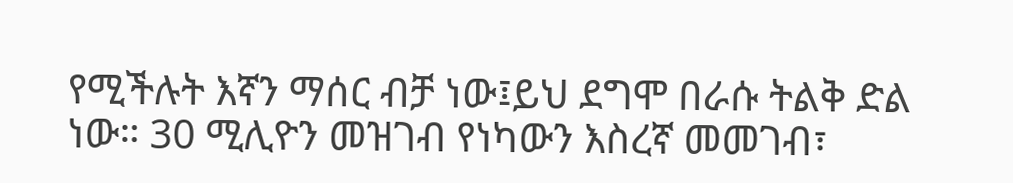የሚችሉት እኛን ማሰር ብቻ ነው፤ይህ ደግሞ በራሱ ትልቅ ድል ነው። 30 ሚሊዮን መዝገብ የነካውን እስረኛ መመገብ፣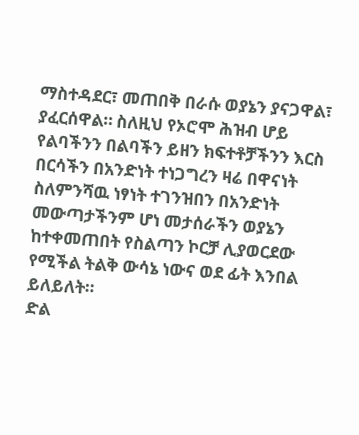ማስተዳደር፣ መጠበቅ በራሱ ወያኔን ያናጋዋል፣ ያፈርሰዋል። ስለዚህ የኦሮሞ ሕዝብ ሆይ የልባችንን በልባችን ይዘን ክፍተቶቻችንን እርስ በርሳችን በአንድነት ተነጋግረን ዛሬ በዋናነት ስለምንሻዉ ነፃነት ተገንዝበን በአንድነት መውጣታችንም ሆነ መታሰራችን ወያኔን ከተቀመጠበት የስልጣን ኮርቻ ሊያወርደው የሚችል ትልቅ ውሳኔ ነውና ወደ ፊት እንበል ይለይለት።
ድል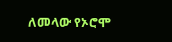ለመላው የኦሮሞ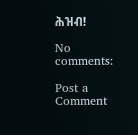ሕዝብ!

No comments:

Post a Comment